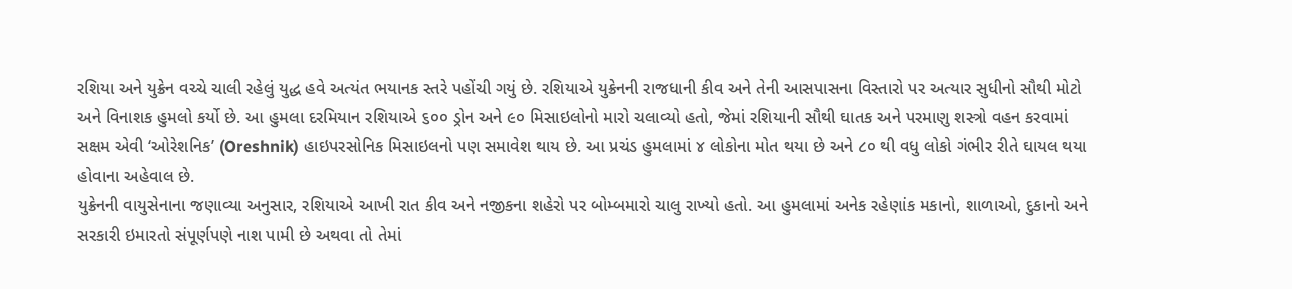રશિયા અને યુક્રેન વચ્ચે ચાલી રહેલું યુદ્ધ હવે અત્યંત ભયાનક સ્તરે પહોંચી ગયું છે. રશિયાએ યુક્રેનની રાજધાની કીવ અને તેની આસપાસના વિસ્તારો પર અત્યાર સુધીનો સૌથી મોટો અને વિનાશક હુમલો કર્યો છે. આ હુમલા દરમિયાન રશિયાએ ૬૦૦ ડ્રોન અને ૯૦ મિસાઇલોનો મારો ચલાવ્યો હતો, જેમાં રશિયાની સૌથી ઘાતક અને પરમાણુ શસ્ત્રો વહન કરવામાં સક્ષમ એવી ‘ઓરેશનિક’ (Oreshnik) હાઇપરસોનિક મિસાઇલનો પણ સમાવેશ થાય છે. આ પ્રચંડ હુમલામાં ૪ લોકોના મોત થયા છે અને ૮૦ થી વધુ લોકો ગંભીર રીતે ઘાયલ થયા હોવાના અહેવાલ છે.
યુક્રેનની વાયુસેનાના જણાવ્યા અનુસાર, રશિયાએ આખી રાત કીવ અને નજીકના શહેરો પર બોમ્બમારો ચાલુ રાખ્યો હતો. આ હુમલામાં અનેક રહેણાંક મકાનો, શાળાઓ, દુકાનો અને સરકારી ઇમારતો સંપૂર્ણપણે નાશ પામી છે અથવા તો તેમાં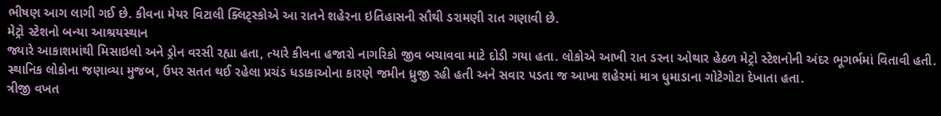ભીષણ આગ લાગી ગઈ છે. કીવના મેયર વિટાલી ક્લિટ્સ્કોએ આ રાતને શહેરના ઇતિહાસની સૌથી ડરામણી રાત ગણાવી છે.
મેટ્રો સ્ટેશનો બન્યા આશ્રયસ્થાન
જ્યારે આકાશમાંથી મિસાઇલો અને ડ્રોન વરસી રહ્યા હતા, ત્યારે કીવના હજારો નાગરિકો જીવ બચાવવા માટે દોડી ગયા હતા. લોકોએ આખી રાત ડરના ઓથાર હેઠળ મેટ્રો સ્ટેશનોની અંદર ભૂગર્ભમાં વિતાવી હતી. સ્થાનિક લોકોના જણાવ્યા મુજબ, ઉપર સતત થઈ રહેલા પ્રચંડ ધડાકાઓના કારણે જમીન ધ્રુજી રહી હતી અને સવાર પડતા જ આખા શહેરમાં માત્ર ધુમાડાના ગોટેગોટા દેખાતા હતા.
ત્રીજી વખત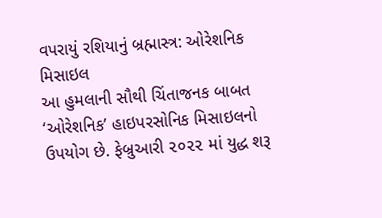વપરાયું રશિયાનું બ્રહ્માસ્ત્ર: ઓરેશનિક મિસાઇલ
આ હુમલાની સૌથી ચિંતાજનક બાબત ‘ઓરેશનિક’ હાઇપરસોનિક મિસાઇલનો ઉપયોગ છે. ફેબ્રુઆરી ૨૦૨૨ માં યુદ્ધ શરૂ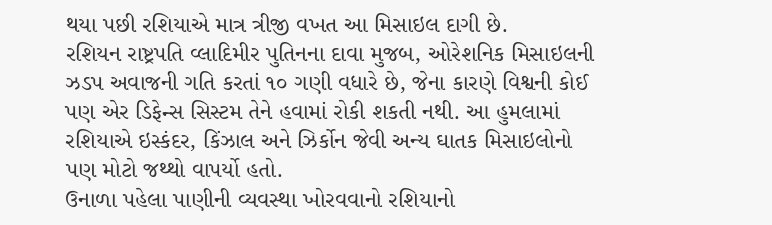થયા પછી રશિયાએ માત્ર ત્રીજી વખત આ મિસાઇલ દાગી છે.
રશિયન રાષ્ટ્રપતિ વ્લાદિમીર પુતિનના દાવા મુજબ, ઓરેશનિક મિસાઇલની ઝડપ અવાજની ગતિ કરતાં ૧૦ ગણી વધારે છે, જેના કારણે વિશ્વની કોઈ પણ એર ડિફેન્સ સિસ્ટમ તેને હવામાં રોકી શકતી નથી. આ હુમલામાં રશિયાએ ઇસ્કંદર, કિંઝાલ અને ઝિર્કોન જેવી અન્ય ઘાતક મિસાઇલોનો પણ મોટો જથ્થો વાપર્યો હતો.
ઉનાળા પહેલા પાણીની વ્યવસ્થા ખોરવવાનો રશિયાનો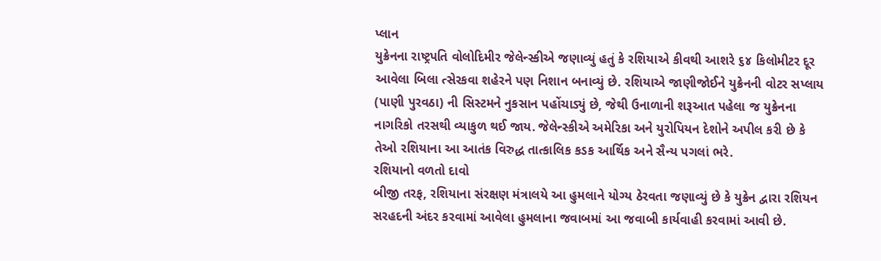પ્લાન
યુક્રેનના રાષ્ટ્રપતિ વોલોદિમીર જેલેન્સ્કીએ જણાવ્યું હતું કે રશિયાએ કીવથી આશરે ૬૪ કિલોમીટર દૂર આવેલા બિલા ત્સેરકવા શહેરને પણ નિશાન બનાવ્યું છે. રશિયાએ જાણીજોઈને યુક્રેનની વોટર સપ્લાય (પાણી પુરવઠા) ની સિસ્ટમને નુકસાન પહોંચાડ્યું છે, જેથી ઉનાળાની શરૂઆત પહેલા જ યુક્રેનના નાગરિકો તરસથી વ્યાકુળ થઈ જાય. જેલેન્સ્કીએ અમેરિકા અને યુરોપિયન દેશોને અપીલ કરી છે કે તેઓ રશિયાના આ આતંક વિરુદ્ધ તાત્કાલિક કડક આર્થિક અને સૈન્ય પગલાં ભરે.
રશિયાનો વળતો દાવો
બીજી તરફ, રશિયાના સંરક્ષણ મંત્રાલયે આ હુમલાને યોગ્ય ઠેરવતા જણાવ્યું છે કે યુક્રેન દ્વારા રશિયન સરહદની અંદર કરવામાં આવેલા હુમલાના જવાબમાં આ જવાબી કાર્યવાહી કરવામાં આવી છે.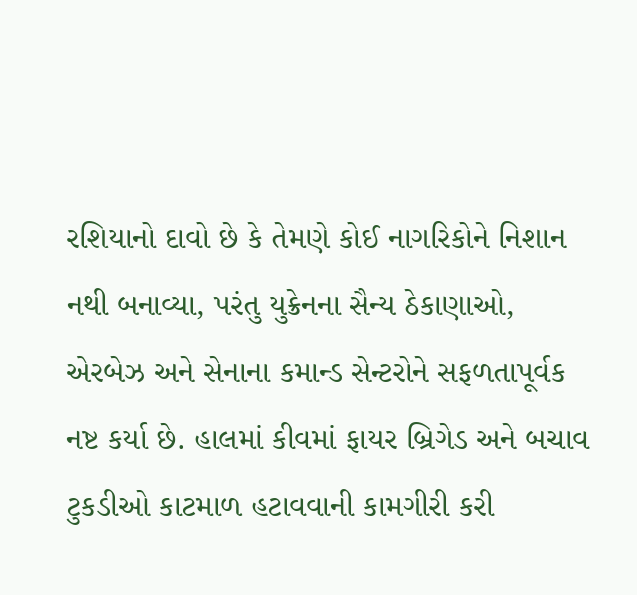રશિયાનો દાવો છે કે તેમણે કોઈ નાગરિકોને નિશાન નથી બનાવ્યા, પરંતુ યુક્રેનના સૈન્ય ઠેકાણાઓ, એરબેઝ અને સેનાના કમાન્ડ સેન્ટરોને સફળતાપૂર્વક નષ્ટ કર્યા છે. હાલમાં કીવમાં ફાયર બ્રિગેડ અને બચાવ ટુકડીઓ કાટમાળ હટાવવાની કામગીરી કરી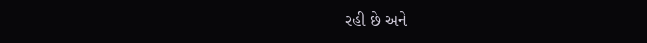રહી છે અને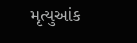મૃત્યુઆંક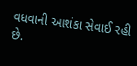વધવાની આશંકા સેવાઈ રહી છે.